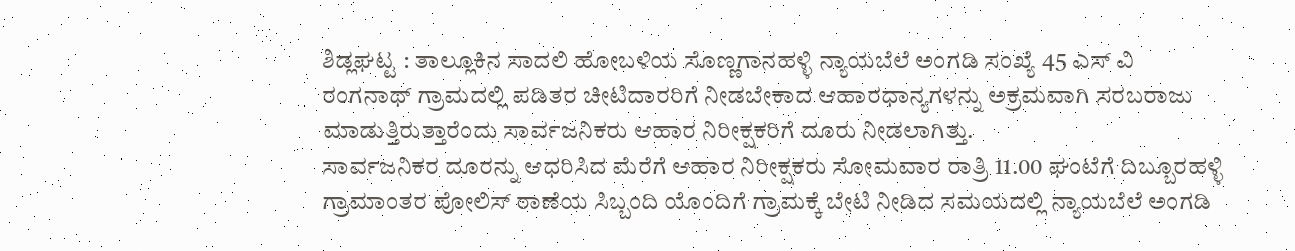ಶಿಡ್ಲಘಟ್ಟ : ತಾಲ್ಲೂಕಿನ ಸಾದಲಿ ಹೋಬಳಿಯ ಸೊಣ್ಣಗಾನಹಳ್ಳಿ ನ್ಯಾಯಬೆಲೆ ಅಂಗಡಿ ಸಂಖ್ಯೆ 45 ಎಸ್ ವಿ ರಂಗನಾಥ್ ಗ್ರಾಮದಲ್ಲಿ ಪಡಿತರ ಚೀಟಿದಾರರಿಗೆ ನೀಡಬೇಕಾದ ಆಹಾರಧಾನ್ಯಗಳನ್ನು ಅಕ್ರಮವಾಗಿ ಸರಬರಾಜು ಮಾಡುತ್ತಿರುತ್ತಾರೆಂದು ಸಾರ್ವಜನಿಕರು ಆಹಾರ ನಿರೀಕ್ಷಕರಿಗೆ ದೂರು ನೀಡಲಾಗಿತ್ತು.
ಸಾರ್ವಜನಿಕರ ದೂರನ್ನು ಆಧರಿಸಿದ ಮೆರೆಗೆ ಆಹಾರ ನಿರೀಕ್ಷಕರು ಸೋಮವಾರ ರಾತ್ರಿ 11.00 ಘಂಟೆಗೆ ದಿಬ್ಬೂರಹಳ್ಳಿ ಗ್ರಾಮಾಂತರ ಪೋಲಿಸ್ ಠಾಣೆಯ ಸಿಬ್ಬಂದಿ ಯೊಂದಿಗೆ ಗ್ರಾಮಕ್ಕೆ ಬೇಟಿ ನೀಡಿದ ಸಮಯದಲ್ಲಿ ನ್ಯಾಯಬೆಲೆ ಅಂಗಡಿ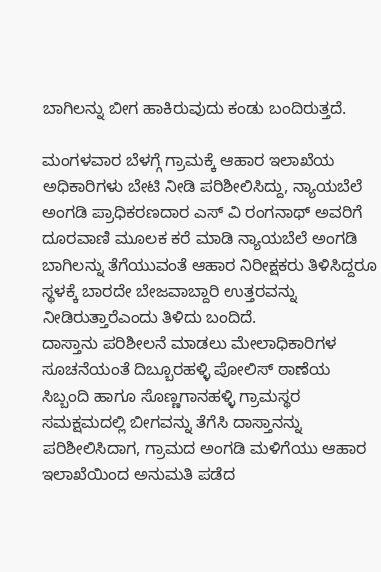ಬಾಗಿಲನ್ನು ಬೀಗ ಹಾಕಿರುವುದು ಕಂಡು ಬಂದಿರುತ್ತದೆ.

ಮಂಗಳವಾರ ಬೆಳಗ್ಗೆ ಗ್ರಾಮಕ್ಕೆ ಆಹಾರ ಇಲಾಖೆಯ ಅಧಿಕಾರಿಗಳು ಬೇಟಿ ನೀಡಿ ಪರಿಶೀಲಿಸಿದ್ದು, ನ್ಯಾಯಬೆಲೆ ಅಂಗಡಿ ಪ್ರಾಧಿಕರಣದಾರ ಎಸ್ ವಿ ರಂಗನಾಥ್ ಅವರಿಗೆ
ದೂರವಾಣಿ ಮೂಲಕ ಕರೆ ಮಾಡಿ ನ್ಯಾಯಬೆಲೆ ಅಂಗಡಿ ಬಾಗಿಲನ್ನು ತೆಗೆಯುವಂತೆ ಆಹಾರ ನಿರೀಕ್ಷಕರು ತಿಳಿಸಿದ್ದರೂ ಸ್ಥಳಕ್ಕೆ ಬಾರದೇ ಬೇಜವಾಬ್ದಾರಿ ಉತ್ತರವನ್ನು ನೀಡಿರುತ್ತಾರೆಎಂದು ತಿಳಿದು ಬಂದಿದೆ.
ದಾಸ್ತಾನು ಪರಿಶೀಲನೆ ಮಾಡಲು ಮೇಲಾಧಿಕಾರಿಗಳ ಸೂಚನೆಯಂತೆ ದಿಬ್ಬೂರಹಳ್ಳಿ ಪೋಲಿಸ್ ಠಾಣೆಯ ಸಿಬ್ಬಂದಿ ಹಾಗೂ ಸೊಣ್ಣಗಾನಹಳ್ಳಿ ಗ್ರಾಮಸ್ಥರ ಸಮಕ್ಷಮದಲ್ಲಿ ಬೀಗವನ್ನು ತೆಗೆಸಿ ದಾಸ್ತಾನನ್ನು ಪರಿಶೀಲಿಸಿದಾಗ, ಗ್ರಾಮದ ಅಂಗಡಿ ಮಳಿಗೆಯು ಆಹಾರ ಇಲಾಖೆಯಿಂದ ಅನುಮತಿ ಪಡೆದ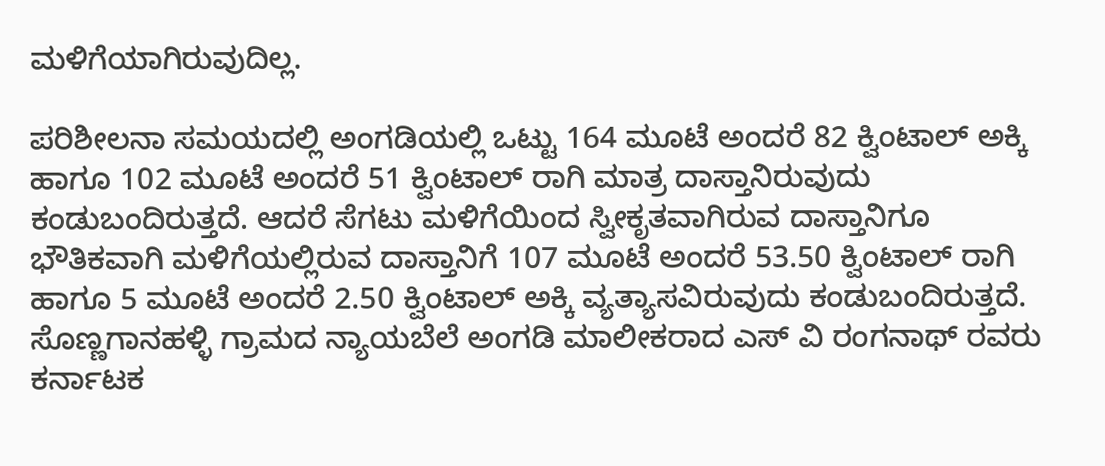ಮಳಿಗೆಯಾಗಿರುವುದಿಲ್ಲ.

ಪರಿಶೀಲನಾ ಸಮಯದಲ್ಲಿ ಅಂಗಡಿಯಲ್ಲಿ ಒಟ್ಟು 164 ಮೂಟೆ ಅಂದರೆ 82 ಕ್ವಿಂಟಾಲ್ ಅಕ್ಕಿ ಹಾಗೂ 102 ಮೂಟೆ ಅಂದರೆ 51 ಕ್ವಿಂಟಾಲ್ ರಾಗಿ ಮಾತ್ರ ದಾಸ್ತಾನಿರುವುದು ಕಂಡುಬಂದಿರುತ್ತದೆ. ಆದರೆ ಸೆಗಟು ಮಳಿಗೆಯಿಂದ ಸ್ವೀಕೃತವಾಗಿರುವ ದಾಸ್ತಾನಿಗೂ ಭೌತಿಕವಾಗಿ ಮಳಿಗೆಯಲ್ಲಿರುವ ದಾಸ್ತಾನಿಗೆ 107 ಮೂಟೆ ಅಂದರೆ 53.50 ಕ್ವಿಂಟಾಲ್ ರಾಗಿ ಹಾಗೂ 5 ಮೂಟೆ ಅಂದರೆ 2.50 ಕ್ವಿಂಟಾಲ್ ಅಕ್ಕಿ ವ್ಯತ್ಯಾಸವಿರುವುದು ಕಂಡುಬಂದಿರುತ್ತದೆ.
ಸೊಣ್ಣಗಾನಹಳ್ಳಿ ಗ್ರಾಮದ ನ್ಯಾಯಬೆಲೆ ಅಂಗಡಿ ಮಾಲೀಕರಾದ ಎಸ್ ವಿ ರಂಗನಾಥ್ ರವರು ಕರ್ನಾಟಕ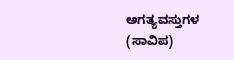ಅಗತ್ಯವಸ್ತುಗಳ (ಸಾವಿಪ)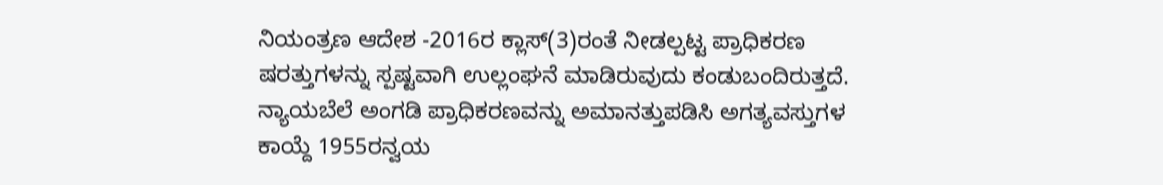ನಿಯಂತ್ರಣ ಆದೇಶ -2016ರ ಕ್ಲಾಸ್(3)ರಂತೆ ನೀಡಲ್ಪಟ್ಟ ಪ್ರಾಧಿಕರಣ ಷರತ್ತುಗಳನ್ನು ಸ್ಪಷ್ಟವಾಗಿ ಉಲ್ಲಂಘನೆ ಮಾಡಿರುವುದು ಕಂಡುಬಂದಿರುತ್ತದೆ.
ನ್ಯಾಯಬೆಲೆ ಅಂಗಡಿ ಪ್ರಾಧಿಕರಣವನ್ನು ಅಮಾನತ್ತುಪಡಿಸಿ ಅಗತ್ಯವಸ್ತುಗಳ ಕಾಯ್ದೆ 1955ರನ್ವಯ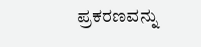ಪ್ರಕರಣವನ್ನು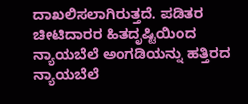ದಾಖಲಿಸಲಾಗಿರುತ್ತದೆ. ಪಡಿತರ ಚೀಟಿದಾರರ ಹಿತದೃಷ್ಟಿಯಿಂದ ನ್ಯಾಯಬೆಲೆ ಅಂಗಡಿಯನ್ನು ಹತ್ತಿರದ ನ್ಯಾಯಬೆಲೆ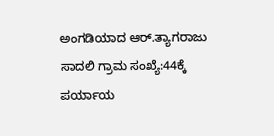ಅಂಗಡಿಯಾದ ಆರ್.ತ್ಯಾಗರಾಜು ಸಾದಲಿ ಗ್ರಾಮ ಸಂಖ್ಯೆ:44ಕ್ಕೆ ಪರ್ಯಾಯ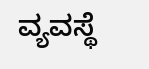ವ್ಯವಸ್ಥೆ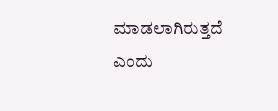ಮಾಡಲಾಗಿರುತ್ತದೆ ಎಂದು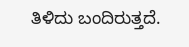ತಿಳಿದು ಬಂದಿರುತ್ತದೆ.